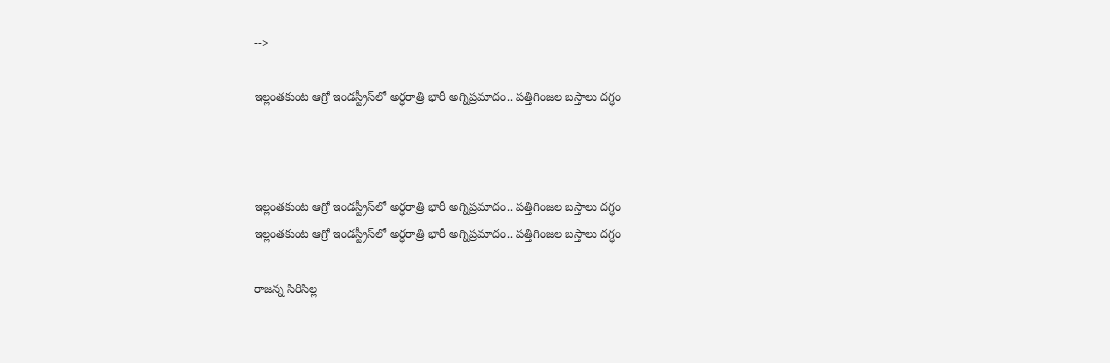-->

ఇల్లంతకుంట ఆగ్రో ఇండస్ట్రీస్‌లో అర్ధరాత్రి భారీ అగ్నిప్రమాదం.. పత్తిగింజల బస్తాలు దగ్ధం



ఇల్లంతకుంట ఆగ్రో ఇండస్ట్రీస్‌లో అర్ధరాత్రి భారీ అగ్నిప్రమాదం.. పత్తిగింజల బస్తాలు దగ్ధం
ఇల్లంతకుంట ఆగ్రో ఇండస్ట్రీస్‌లో అర్ధరాత్రి భారీ అగ్నిప్రమాదం.. పత్తిగింజల బస్తాలు దగ్ధం

రాజన్న సిరిసిల్ల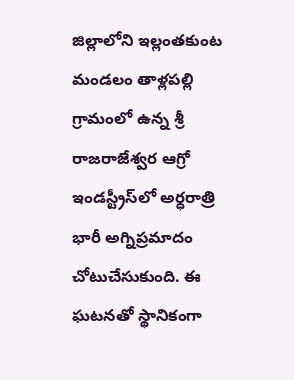జిల్లాలోని ఇల్లంతకుంట మండలం తాళ్లపల్లి గ్రామంలో ఉన్న శ్రీ రాజరాజేశ్వర ఆగ్రో ఇండస్ట్రీస్‌లో అర్ధరాత్రి భారీ అగ్నిప్రమాదం చోటుచేసుకుంది. ఈ ఘటనతో స్థానికంగా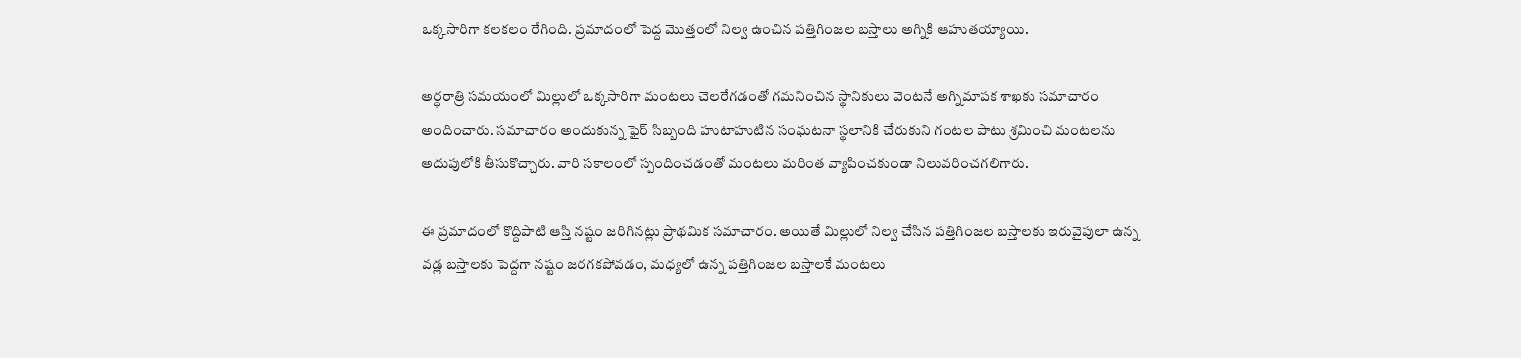ఒక్కసారిగా కలకలం రేగింది. ప్రమాదంలో పెద్ద మొత్తంలో నిల్వ ఉంచిన పత్తిగింజల బస్తాలు అగ్నికి ఆహుతయ్యాయి.

అర్ధరాత్రి సమయంలో మిల్లులో ఒక్కసారిగా మంటలు చెలరేగడంతో గమనించిన స్థానికులు వెంటనే అగ్నిమాపక శాఖకు సమాచారం అందించారు. సమాచారం అందుకున్న ఫైర్ సిబ్బంది హుటాహుటిన సంఘటనా స్థలానికి చేరుకుని గంటల పాటు శ్రమించి మంటలను అదుపులోకి తీసుకొచ్చారు. వారి సకాలంలో స్పందించడంతో మంటలు మరింత వ్యాపించకుండా నిలువరించగలిగారు.

ఈ ప్రమాదంలో కొద్దిపాటి ఆస్తి నష్టం జరిగినట్లు ప్రాథమిక సమాచారం. అయితే మిల్లులో నిల్వ చేసిన పత్తిగింజల బస్తాలకు ఇరువైపులా ఉన్న వడ్ల బస్తాలకు పెద్దగా నష్టం జరగకపోవడం, మధ్యలో ఉన్న పత్తిగింజల బస్తాలకే మంటలు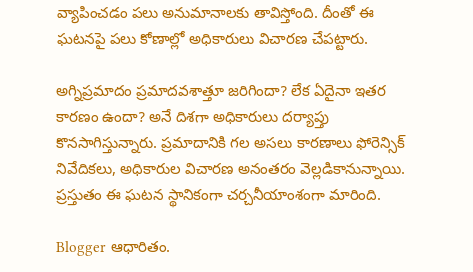వ్యాపించడం పలు అనుమానాలకు తావిస్తోంది. దీంతో ఈ ఘటనపై పలు కోణాల్లో అధికారులు విచారణ చేపట్టారు.

అగ్నిప్రమాదం ప్రమాదవశాత్తూ జరిగిందా? లేక ఏదైనా ఇతర కారణం ఉందా? అనే దిశగా అధికారులు దర్యాప్తు కొనసాగిస్తున్నారు. ప్రమాదానికి గల అసలు కారణాలు ఫోరెన్సిక్ నివేదికలు, అధికారుల విచారణ అనంతరం వెల్లడికానున్నాయి. ప్రస్తుతం ఈ ఘటన స్థానికంగా చర్చనీయాంశంగా మారింది.

Blogger ఆధారితం.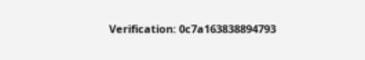Verification: 0c7a163838894793